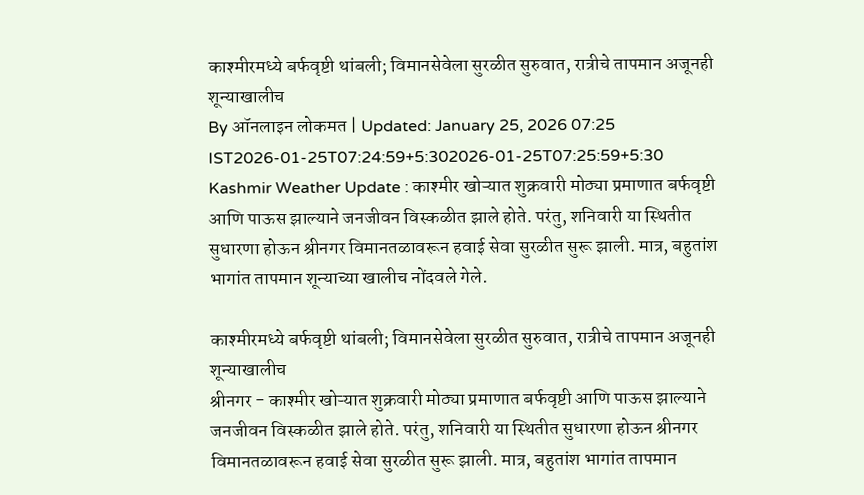काश्मीरमध्ये बर्फवृष्टी थांबली; विमानसेवेला सुरळीत सुरुवात, रात्रीचे तापमान अजूनही शून्याखालीच
By ऑनलाइन लोकमत | Updated: January 25, 2026 07:25 IST2026-01-25T07:24:59+5:302026-01-25T07:25:59+5:30
Kashmir Weather Update : काश्मीर खोऱ्यात शुक्रवारी मोठ्या प्रमाणात बर्फवृष्टी आणि पाऊस झाल्याने जनजीवन विस्कळीत झाले होते. परंतु, शनिवारी या स्थितीत सुधारणा होऊन श्रीनगर विमानतळावरून हवाई सेवा सुरळीत सुरू झाली. मात्र, बहुतांश भागांत तापमान शून्याच्या खालीच नोंदवले गेले.

काश्मीरमध्ये बर्फवृष्टी थांबली; विमानसेवेला सुरळीत सुरुवात, रात्रीचे तापमान अजूनही शून्याखालीच
श्रीनगर - काश्मीर खोऱ्यात शुक्रवारी मोठ्या प्रमाणात बर्फवृष्टी आणि पाऊस झाल्याने जनजीवन विस्कळीत झाले होते. परंतु, शनिवारी या स्थितीत सुधारणा होऊन श्रीनगर विमानतळावरून हवाई सेवा सुरळीत सुरू झाली. मात्र, बहुतांश भागांत तापमान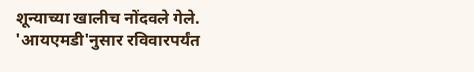शून्याच्या खालीच नोंदवले गेले.
'आयएमडी'नुसार रविवारपर्यंत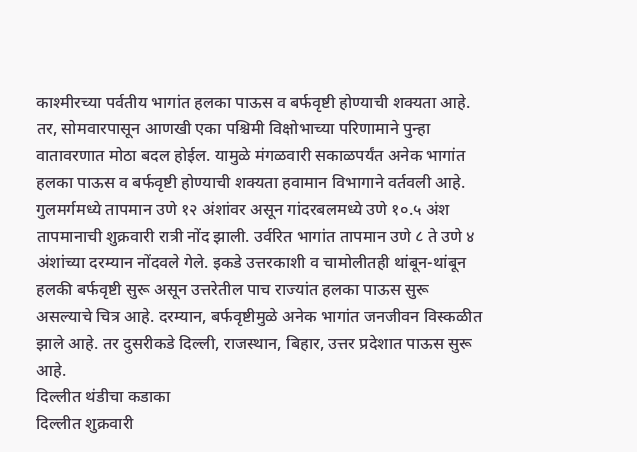काश्मीरच्या पर्वतीय भागांत हलका पाऊस व बर्फवृष्टी होण्याची शक्यता आहे. तर, सोमवारपासून आणखी एका पश्चिमी विक्षोभाच्या परिणामाने पुन्हा वातावरणात मोठा बदल होईल. यामुळे मंगळवारी सकाळपर्यंत अनेक भागांत हलका पाऊस व बर्फवृष्टी होण्याची शक्यता हवामान विभागाने वर्तवली आहे.
गुलमर्गमध्ये तापमान उणे १२ अंशांवर असून गांदरबलमध्ये उणे १०.५ अंश तापमानाची शुक्रवारी रात्री नोंद झाली. उर्वरित भागांत तापमान उणे ८ ते उणे ४ अंशांच्या दरम्यान नोंदवले गेले. इकडे उत्तरकाशी व चामोलीतही थांबून-थांबून हलकी बर्फवृष्टी सुरू असून उत्तरेतील पाच राज्यांत हलका पाऊस सुरू असल्याचे चित्र आहे. दरम्यान, बर्फवृष्टीमुळे अनेक भागांत जनजीवन विस्कळीत झाले आहे. तर दुसरीकडे दिल्ली, राजस्थान, बिहार, उत्तर प्रदेशात पाऊस सुरू आहे.
दिल्लीत थंडीचा कडाका
दिल्लीत शुक्रवारी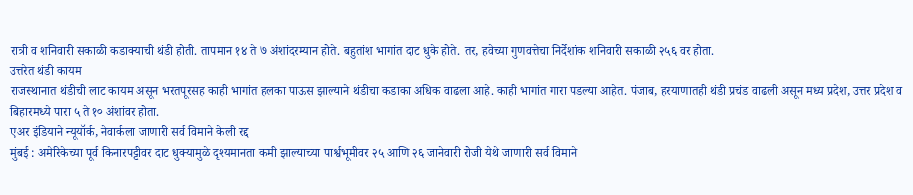रात्री व शनिवारी सकाळी कडाक्याची थंडी होती. तापमान १४ ते ७ अंशांदरम्यान होते. बहुतांश भागांत दाट धुके होते. तर, हवेच्या गुणवत्तेचा निर्देशांक शनिवारी सकाळी २५६ वर होता.
उत्तरेत थंडी कायम
राजस्थानात थंडीची लाट कायम असून भरतपूरसह काही भागांत हलका पाऊस झाल्याने थंडीचा कडाका अधिक वाढला आहे. काही भागांत गारा पडल्या आहेत. पंजाब, हरयाणातही थंडी प्रचंड वाढली असून मध्य प्रदेश, उत्तर प्रदेश व बिहारमध्ये पारा ५ ते १० अंशांवर होता.
एअर इंडियाने न्यूयॉर्क, नेवार्कला जाणारी सर्व विमाने केली रद्द
मुंबई : अमेरिकेच्या पूर्व किनारपट्टीवर दाट धुक्यामुळे दृश्यमानता कमी झाल्याच्या पार्श्वभूमीवर २५ आणि २६ जानेवारी रोजी येथे जाणारी सर्व विमाने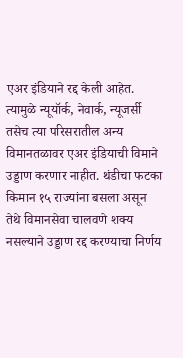एअर इंडियाने रद्द केली आहेत. त्यामुळे न्यूयॉर्क, नेवार्क, न्यूजर्सी तसेच त्या परिसरातील अन्य विमानतळावर एअर इंडियाची विमाने उड्डाण करणार नाहीत. थंडीचा फटका किमान १५ राज्यांना बसला असून तेथे विमानसेवा चालवणे शक्य नसल्याने उड्डाण रद्द करण्याचा निर्णय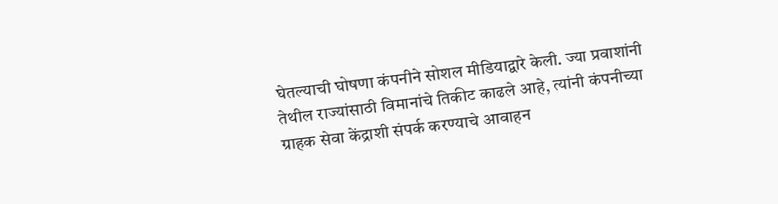घेतल्याची घोषणा कंपनीने सोशल मीडियाद्वारे केली. ज्या प्रवाशांनी तेथील राज्यांसाठी विमानांचे तिकीट काढले आहे, त्यांनी कंपनीच्या ग्राहक सेवा केंद्राशी संपर्क करण्याचे आवाहन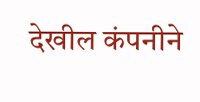देखील कंपनीने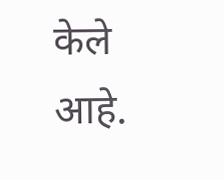केले आहे.